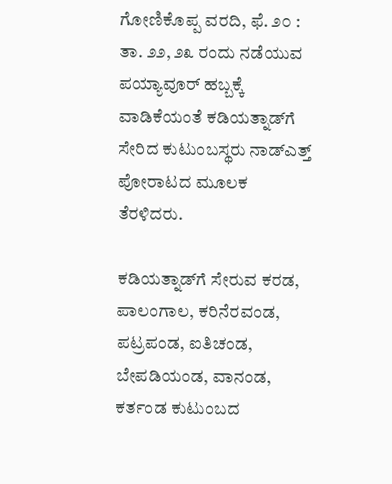ಗೋಣಿಕೊಪ್ಪ ವರದಿ, ಫೆ. ೨೦ : ತಾ. ೨೨, ೨೩ ರಂದು ನಡೆಯುವ ಪಯ್ಯಾವೂರ್ ಹಬ್ಬಕ್ಕೆ ವಾಡಿಕೆಯಂತೆ ಕಡಿಯತ್ನಾಡ್‌ಗೆ ಸೇರಿದ ಕುಟುಂಬಸ್ಥರು ನಾಡ್‌ಎತ್ತ್ ಪೋರಾಟದ ಮೂಲಕ ತೆರಳಿದರು.

ಕಡಿಯತ್ನಾಡ್‌ಗೆ ಸೇರುವ ಕರಡ, ಪಾಲಂಗಾಲ, ಕರಿನೆರವಂಡ, ಪಟ್ರಪಂಡ, ಐತಿಚಂಡ, ಬೇಪಡಿಯಂಡ, ವಾನಂಡ, ಕರ್ತಂಡ ಕುಟುಂಬದ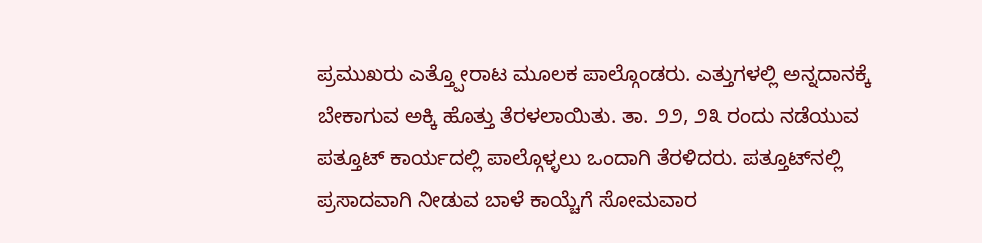ಪ್ರಮುಖರು ಎತ್ತ್ಪೋರಾಟ ಮೂಲಕ ಪಾಲ್ಗೊಂಡರು. ಎತ್ತುಗಳಲ್ಲಿ ಅನ್ನದಾನಕ್ಕೆ ಬೇಕಾಗುವ ಅಕ್ಕಿ ಹೊತ್ತು ತೆರಳಲಾಯಿತು. ತಾ. ೨೨, ೨೩ ರಂದು ನಡೆಯುವ ಪತ್ತೂಟ್ ಕಾರ್ಯದಲ್ಲಿ ಪಾಲ್ಗೊಳ್ಳಲು ಒಂದಾಗಿ ತೆರಳಿದರು. ಪತ್ತೂಟ್‌ನಲ್ಲಿ ಪ್ರಸಾದವಾಗಿ ನೀಡುವ ಬಾಳೆ ಕಾಯ್ಚೆಗೆ ಸೋಮವಾರ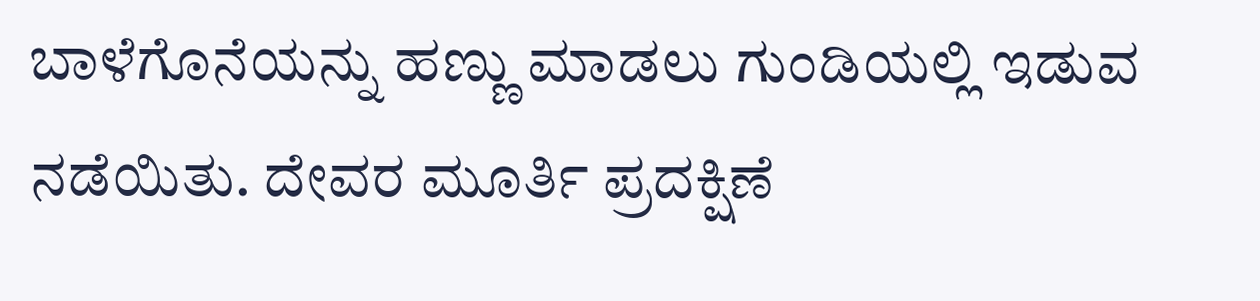ಬಾಳೆಗೊನೆಯನ್ನು ಹಣ್ಣು ಮಾಡಲು ಗುಂಡಿಯಲ್ಲಿ ಇಡುವ ನಡೆಯಿತು. ದೇವರ ಮೂರ್ತಿ ಪ್ರದಕ್ಷಿಣೆ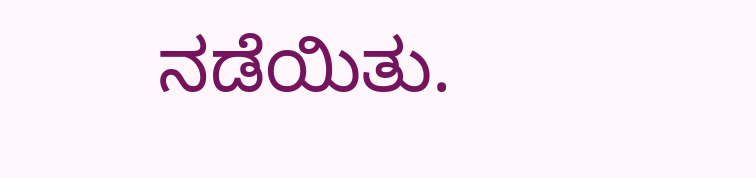ನಡೆಯಿತು.